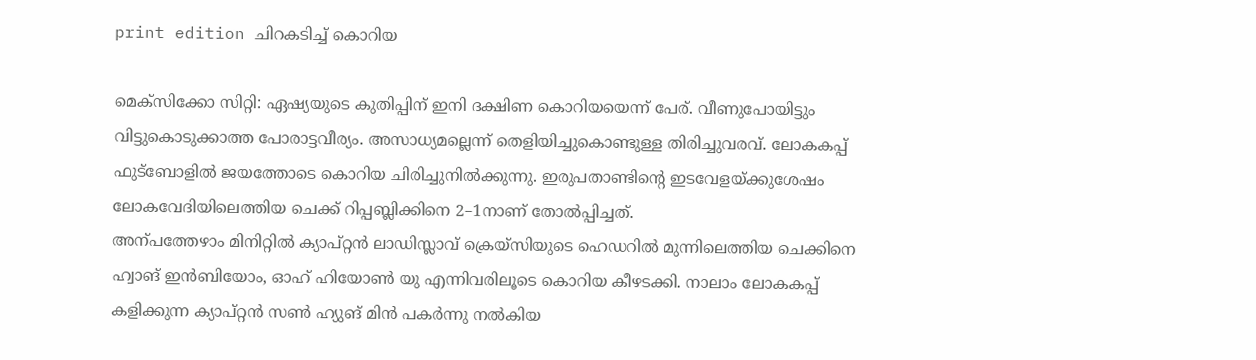print edition ചിറകടിച്ച് കൊറിയ

മെക്സിക്കോ സിറ്റി: ഏഷ്യയുടെ കുതിപ്പിന് ഇനി ദക്ഷിണ കൊറിയയെന്ന് പേര്. വീണുപോയിട്ടും വിട്ടുകൊടുക്കാത്ത പോരാട്ടവീര്യം. അസാധ്യമല്ലെന്ന് തെളിയിച്ചുകൊണ്ടുള്ള തിരിച്ചുവരവ്. ലോകകപ്പ് ഫുട്ബോളിൽ ജയത്തോടെ കൊറിയ ചിരിച്ചുനിൽക്കുന്നു. ഇരുപതാണ്ടിന്റെ ഇടവേളയ്ക്കുശേഷം ലോകവേദിയിലെത്തിയ ചെക്ക് റിപ്പബ്ലിക്കിനെ 2–1നാണ് തോൽപ്പിച്ചത്.
അന്പത്തേഴാം മിനിറ്റിൽ ക്യാപ്റ്റൻ ലാഡിസ്ലാവ് ക്രെയ്സിയുടെ ഹെഡറിൽ മുന്നിലെത്തിയ ചെക്കിനെ ഹ്വാങ് ഇൻബിയോം, ഓഹ് ഹിയോൺ യു എന്നിവരിലൂടെ കൊറിയ കീഴടക്കി. നാലാം ലോകകപ്പ് കളിക്കുന്ന ക്യാപ്റ്റൻ സൺ ഹ്യുങ് മിൻ പകർന്നു നൽകിയ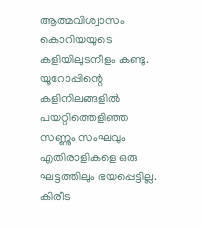ആത്മവിശ്വാസം കൊറിയയുടെ കളിയിലുടനീളം കണ്ടു. യൂറോപ്പിന്റെ കളിനിലങ്ങളിൽ പയറ്റിത്തെളിഞ്ഞ സണ്ണും സംഘവും എതിരാളികളെ ഒരു ഘട്ടത്തിലും ഭയപ്പെട്ടില്ല. കിരീട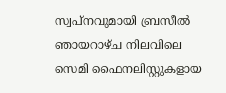സ്വപ്നവുമായി ബ്രസീൽ ഞായറാഴ്ച നിലവിലെ സെമി ഫൈനലിസ്റ്റുകളായ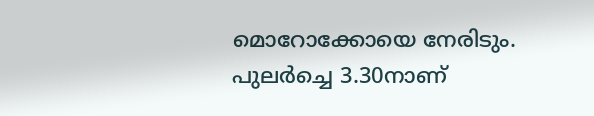മൊറോക്കോയെ നേരിടും. പുലർച്ചെ 3.30നാണ്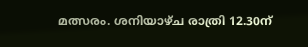മത്സരം. ശനിയാഴ്ച രാത്രി 12.30ന്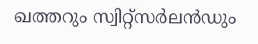ഖത്തറും സ്വിറ്റ്സർലൻഡും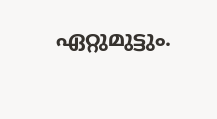ഏറ്റുമുട്ടും.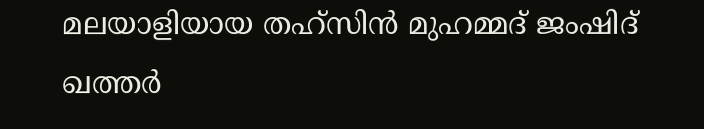മലയാളിയായ തഹ്സിൻ മുഹമ്മദ് ജംഷിദ് ഖത്തർ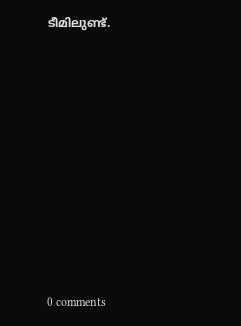ടീമിലുണ്ട്.










0 comments